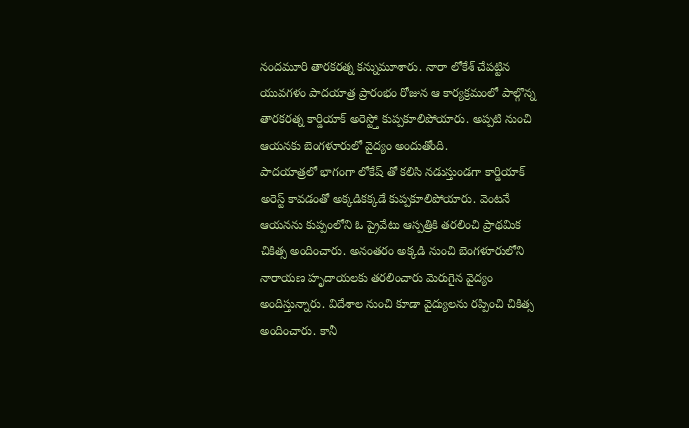నందమూరి తారకరత్న కన్నుమూశారు. నారా లోకేశ్ చేపట్టిన యువగళం పాదయాత్ర ప్రారంభం రోజున ఆ కార్యక్రమంలో పాల్గొన్న తారకరత్న కార్డియాక్ అరెస్ట్తో కుప్పకూలిపోయారు. అప్పటి నుంచి ఆయనకు బెంగళూరులో వైద్యం అందుతోంది.
పాదయాత్రలో భాగంగా లోకేష్ తో కలిసి నడుస్తుండగా కార్డియాక్ అరెస్ట్ కావడంతో అక్కడికక్కడే కుప్పకూలిపోయారు. వెంటనే ఆయనను కుప్పంలోని ఓ ప్రైవేటు ఆస్పత్రికి తరలించి ప్రాథమిక చికిత్స అందించారు. అనంతరం అక్కడి నుంచి బెంగళూరులోని నారాయణ హృదాయలకు తరలించారు మెరుగైన వైద్యం అందిస్తున్నారు. విదేశాల నుంచి కూడా వైద్యులను రప్పించి చికిత్స అందించారు. కానీ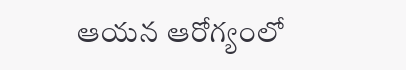ఆయన ఆరోగ్యంలో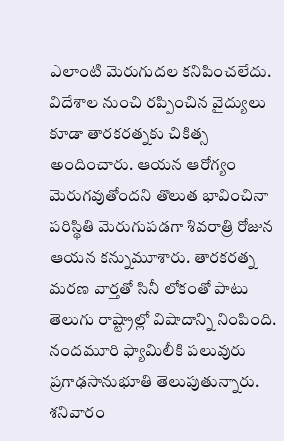ఎలాంటి మెరుగుదల కనిపించలేదు.
విదేశాల నుంచి రప్పించిన వైద్యులు కూడా తారకరత్నకు చికిత్స అందించారు. ఆయన ఆరోగ్యం మెరుగవుతోందని తొలుత భావించినా పరిస్థితి మెరుగుపడగా శివరాత్రి రోజున ఆయన కన్నుమూశారు. తారకరత్న మరణ వార్తతో సినీ లోకంతో పాటు తెలుగు రాష్ట్రాల్లో విషాదాన్ని నింపింది. నందమూరి ఫ్యామిలీకి పలువురు ప్రగాఢసానుభూతి తెలుపుతున్నారు.
శనివారం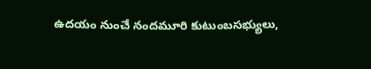ఉదయం నుంచే నందమూరి కుటుంబసభ్యులు,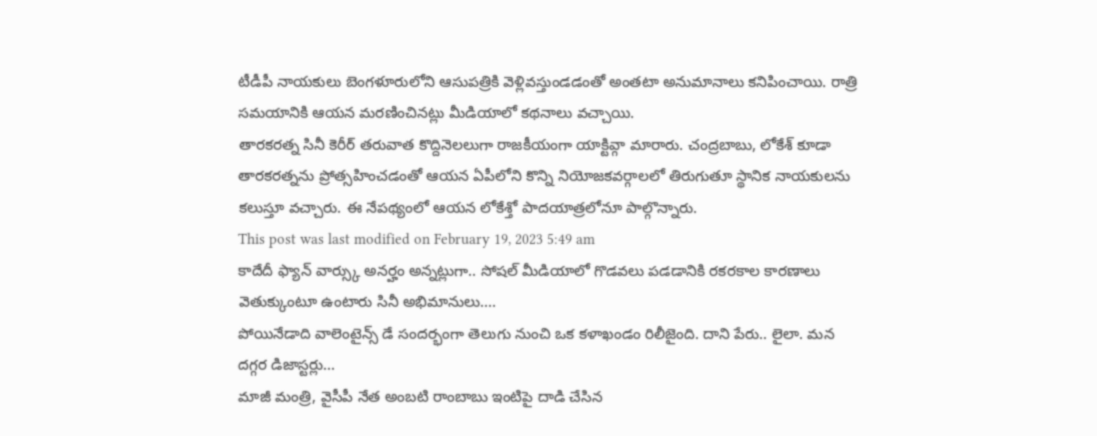టీడీపీ నాయకులు బెంగళూరులోని ఆసుపత్రికి వెళ్లివస్తుండడంతో అంతటా అనుమానాలు కనిపించాయి. రాత్రి సమయానికి ఆయన మరణించినట్లు మీడియాలో కథనాలు వచ్చాయి.
తారకరత్న సినీ కెరీర్ తరువాత కొద్దినెలలుగా రాజకీయంగా యాక్టివ్గా మారారు. చంద్రబాబు, లోకేశ్ కూడా తారకరత్నను ప్రోత్సహించడంతో ఆయన ఏపీలోని కొన్ని నియోజకవర్గాలలో తిరుగుతూ స్థానిక నాయకులను కలుస్తూ వచ్చారు. ఈ నేపథ్యంలో ఆయన లోకేశ్తో పాదయాత్రలోనూ పాల్గొన్నారు.
This post was last modified on February 19, 2023 5:49 am
కాదేదీ ఫ్యాన్ వార్స్కు అనర్హం అన్నట్లుగా.. సోషల్ మీడియాలో గొడవలు పడడానికి రకరకాల కారణాలు వెతుక్కుంటూ ఉంటారు సినీ అభిమానులు.…
పోయినేడాది వాలెంటైన్స్ డే సందర్భంగా తెలుగు నుంచి ఒక కళాఖండం రిలీజైంది. దాని పేరు.. లైలా. మన దగ్గర డిజాస్టర్లు…
మాజీ మంత్రి, వైసీపీ నేత అంబటి రాంబాబు ఇంటిపై దాడి చేసిన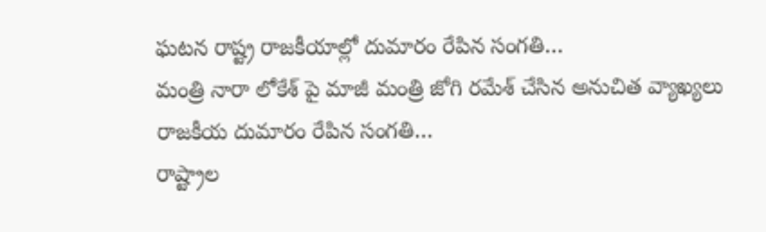ఘటన రాష్ట్ర రాజకీయాల్లో దుమారం రేపిన సంగతి…
మంత్రి నారా లోకేశ్ పై మాజీ మంత్రి జోగి రమేశ్ చేసిన అనుచిత వ్యాఖ్యలు రాజకీయ దుమారం రేపిన సంగతి…
రాష్ట్రాల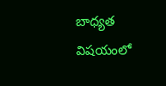బాధ్యత విషయంలో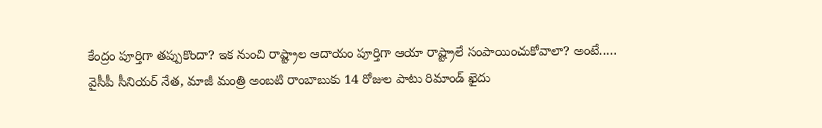కేంద్రం పూర్తిగా తప్పుకొందా? ఇక నుంచి రాష్ట్రాల ఆదాయం పూర్తిగా ఆయా రాష్ట్రాలే సంపాయించుకోవాలా? అంటే..…
వైసీపీ సీనియర్ నేత, మాజీ మంత్రి అంబటి రాంబాబుకు 14 రోజుల పాటు రిమాండ్ ఖైదు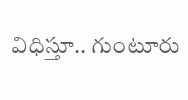విధిస్తూ.. గుంటూరు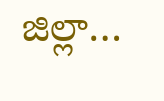జిల్లా…